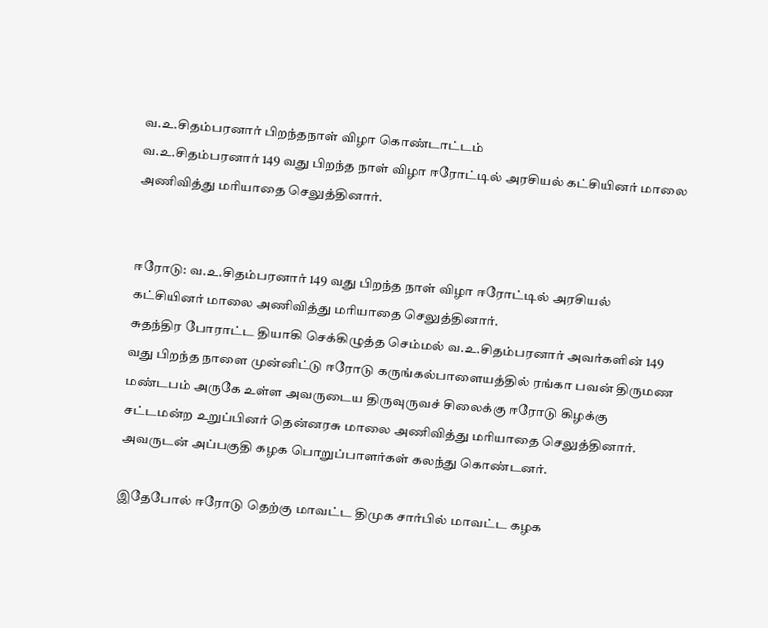வ.உ.சிதம்பரனார் பிறந்தநாள் விழா கொண்டாட்டம்
வ.உ.சிதம்பரனார் 149 வது பிறந்த நாள் விழா ஈரோட்டில் அரசியல் கட்சியினர் மாலை அணிவித்து மரியாதை செலுத்தினார்.


ஈரோடு: வ.உ.சிதம்பரனார் 149 வது பிறந்த நாள் விழா ஈரோட்டில் அரசியல் கட்சியினர் மாலை அணிவித்து மரியாதை செலுத்தினார்.
சுதந்திர போராட்ட தியாகி செக்கிழுத்த செம்மல் வ.உ.சிதம்பரனார் அவர்களின் 149 வது பிறந்த நாளை முன்னிட்டு ஈரோடு கருங்கல்பாளையத்தில் ரங்கா பவன் திருமண மண்டபம் அருகே உள்ள அவருடைய திருவுருவச் சிலைக்கு ஈரோடு கிழக்கு சட்டமன்ற உறுப்பினர் தென்னரசு மாலை அணிவித்து மரியாதை செலுத்தினார். அவருடன் அப்பகுதி கழக பொறுப்பாளர்கள் கலந்து கொண்டனர்.

இதேபோல் ஈரோடு தெற்கு மாவட்ட திமுக சார்பில் மாவட்ட கழக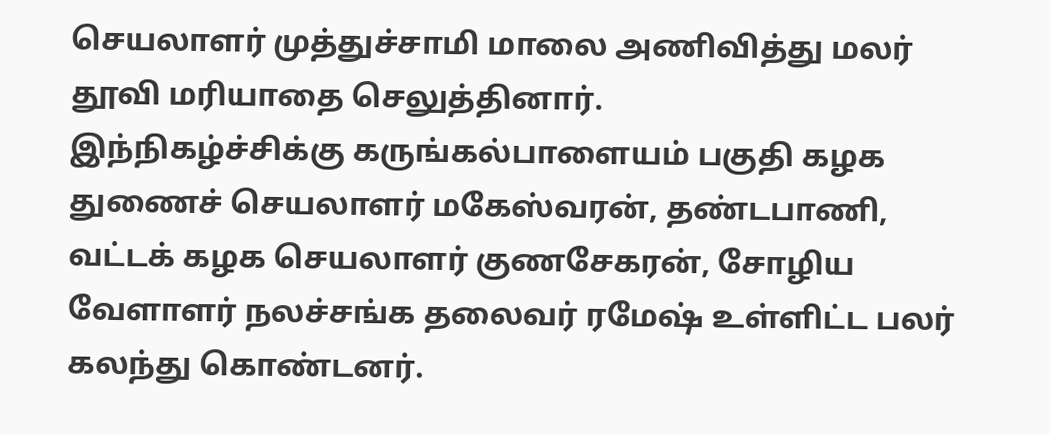செயலாளர் முத்துச்சாமி மாலை அணிவித்து மலர் தூவி மரியாதை செலுத்தினார்.
இந்நிகழ்ச்சிக்கு கருங்கல்பாளையம் பகுதி கழக துணைச் செயலாளர் மகேஸ்வரன், தண்டபாணி, வட்டக் கழக செயலாளர் குணசேகரன், சோழிய வேளாளர் நலச்சங்க தலைவர் ரமேஷ் உள்ளிட்ட பலர் கலந்து கொண்டனர்.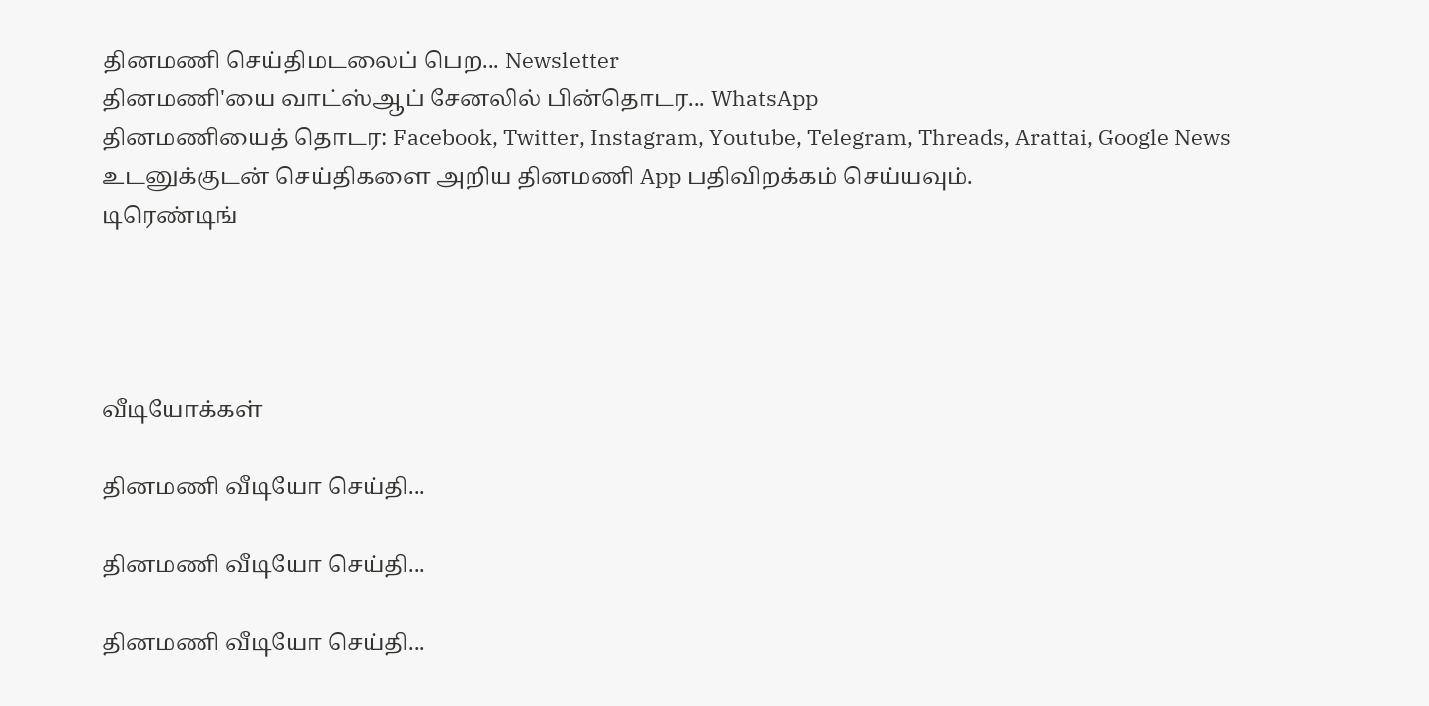தினமணி செய்திமடலைப் பெற... Newsletter
தினமணி'யை வாட்ஸ்ஆப் சேனலில் பின்தொடர... WhatsApp
தினமணியைத் தொடர: Facebook, Twitter, Instagram, Youtube, Telegram, Threads, Arattai, Google News
உடனுக்குடன் செய்திகளை அறிய தினமணி App பதிவிறக்கம் செய்யவும்.
டிரெண்டிங்




வீடியோக்கள்

தினமணி வீடியோ செய்தி...

தினமணி வீடியோ செய்தி...

தினமணி வீடியோ செய்தி...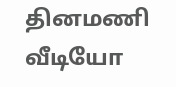தினமணி வீடியோ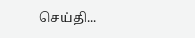செய்தி...